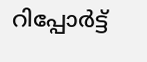റിപ്പോര്‍ട്ട്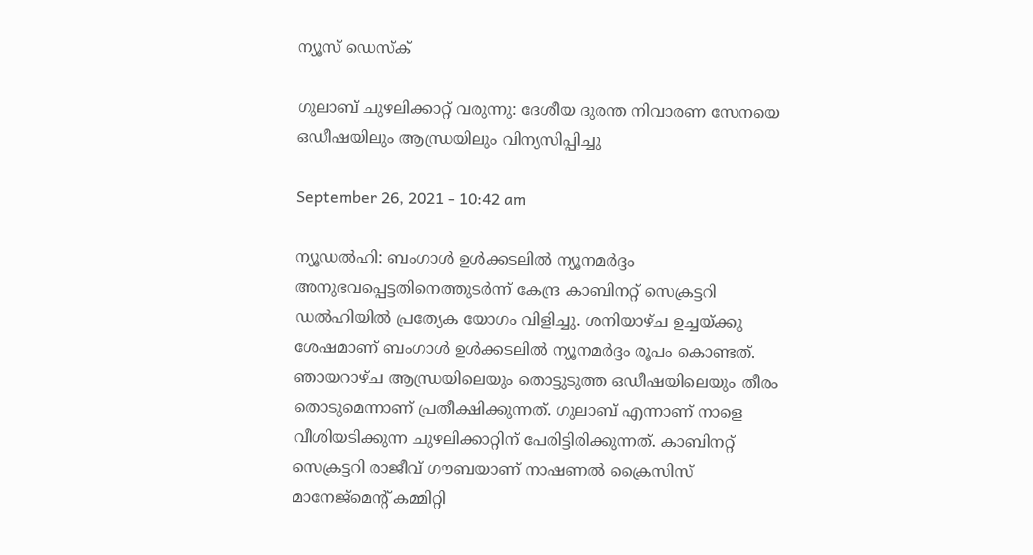ന്യൂസ് ഡെസ്ക്

ഗുലാബ് ചുഴലിക്കാറ്റ് വരുന്നു: ദേശീയ ദുരന്ത നിവാരണ സേനയെ ഒഡീഷയിലും ആന്ധ്രയിലും വിന്യസിപ്പിച്ചു

September 26, 2021 - 10:42 am

ന്യൂഡല്‍ഹി: ബംഗാള്‍ ഉള്‍ക്കടലില്‍ ന്യൂനമര്‍ദ്ദം അനുഭവപ്പെട്ടതിനെത്തുടര്‍ന്ന് കേന്ദ്ര കാബിനറ്റ് സെക്രട്ടറി ഡല്‍ഹിയില്‍ പ്രത്യേക യോഗം വിളിച്ചു. ശനിയാഴ്ച ഉച്ചയ്ക്കു ശേഷമാണ് ബംഗാള്‍ ഉള്‍ക്കടലില്‍ ന്യൂനമര്‍ദ്ദം രൂപം കൊണ്ടത്. ഞായറാഴ്ച ആന്ധ്രയിലെയും തൊട്ടുടുത്ത ഒഡീഷയിലെയും തീരം തൊടുമെന്നാണ് പ്രതീക്ഷിക്കുന്നത്. ഗുലാബ് എന്നാണ് നാളെ വീശിയടിക്കുന്ന ചുഴലിക്കാറ്റിന് പേരിട്ടിരിക്കുന്നത്. കാബിനറ്റ് സെക്രട്ടറി രാജീവ് ഗൗബയാണ് നാഷണല്‍ ക്രൈസിസ് മാനേജ്മെന്റ് കമ്മിറ്റി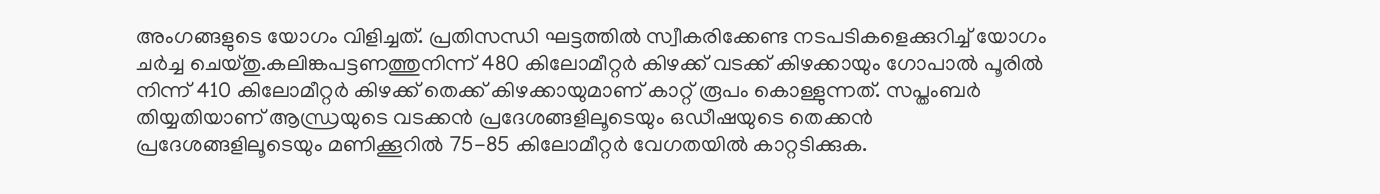അംഗങ്ങളുടെ യോഗം വിളിച്ചത്. പ്രതിസന്ധി ഘട്ടത്തില്‍ സ്വീകരിക്കേണ്ട നടപടികളെക്കുറിച്ച് യോഗം ചര്‍ച്ച ചെയ്തു.കലിങ്കപട്ടണത്തുനിന്ന് 480 കിലോമീറ്റര്‍ കിഴക്ക് വടക്ക് കിഴക്കായും ഗോപാല്‍ പൂരില്‍ നിന്ന് 410 കിലോമീറ്റര്‍ കിഴക്ക് തെക്ക് കിഴക്കായുമാണ് കാറ്റ് രൂപം കൊള്ളുന്നത്. സപ്തംബര്‍ തിയ്യതിയാണ് ആന്ധ്രയുടെ വടക്കന്‍ പ്രദേശങ്ങളിലൂടെയും ഒഡീഷയുടെ തെക്കന്‍ പ്രദേശങ്ങളിലൂടെയും മണിക്കൂറില്‍ 75-85 കിലോമീറ്റര്‍ വേഗതയില്‍ കാറ്റടിക്കുക.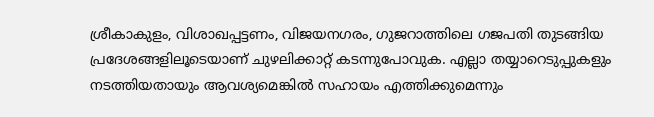ശ്രീകാകുളം, വിശാഖപ്പട്ടണം, വിജയനഗരം, ഗുജറാത്തിലെ ഗജപതി തുടങ്ങിയ പ്രദേശങ്ങളിലൂടെയാണ് ചുഴലിക്കാറ്റ് കടന്നുപോവുക. എല്ലാ തയ്യാറെടുപ്പുകളും നടത്തിയതായും ആവശ്യമെങ്കില്‍ സഹായം എത്തിക്കുമെന്നും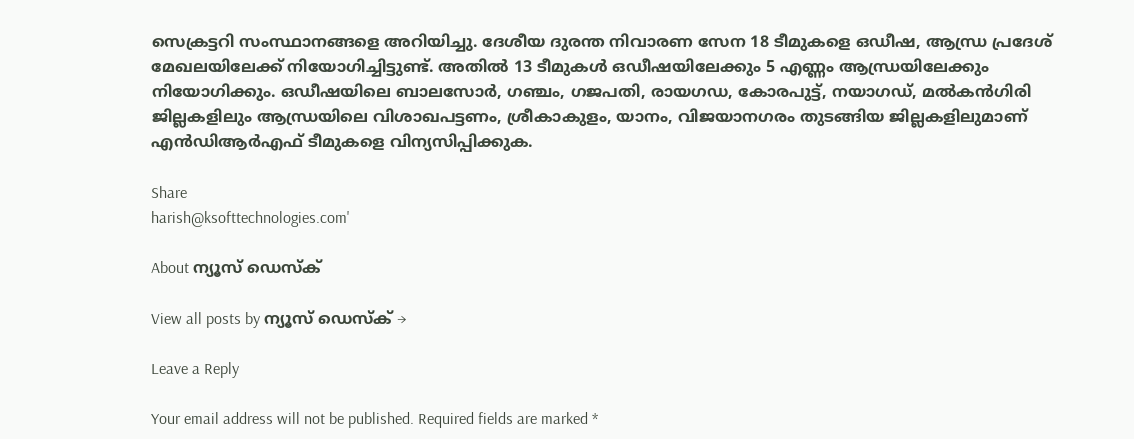സെക്രട്ടറി സംസ്ഥാനങ്ങളെ അറിയിച്ചു. ദേശീയ ദുരന്ത നിവാരണ സേന 18 ടീമുകളെ ഒഡീഷ, ആന്ധ്ര പ്രദേശ് മേഖലയിലേക്ക് നിയോഗിച്ചിട്ടുണ്ട്. അതില്‍ 13 ടീമുകള്‍ ഒഡീഷയിലേക്കും 5 എണ്ണം ആന്ധ്രയിലേക്കും നിയോഗിക്കും. ഒഡീഷയിലെ ബാലസോര്‍, ഗഞ്ചം, ഗജപതി, രായഗഡ, കോരപുട്ട്, നയാഗഡ്, മല്‍കന്‍ഗിരി ജില്ലകളിലും ആന്ധ്രയിലെ വിശാഖപട്ടണം, ശ്രീകാകുളം, യാനം, വിജയാനഗരം തുടങ്ങിയ ജില്ലകളിലുമാണ് എന്‍ഡിആര്‍എഫ് ടീമുകളെ വിന്യസിപ്പിക്കുക.

Share
harish@ksofttechnologies.com'

About ന്യൂസ് ഡെസ്ക്

View all posts by ന്യൂസ് ഡെസ്ക് →

Leave a Reply

Your email address will not be published. Required fields are marked *